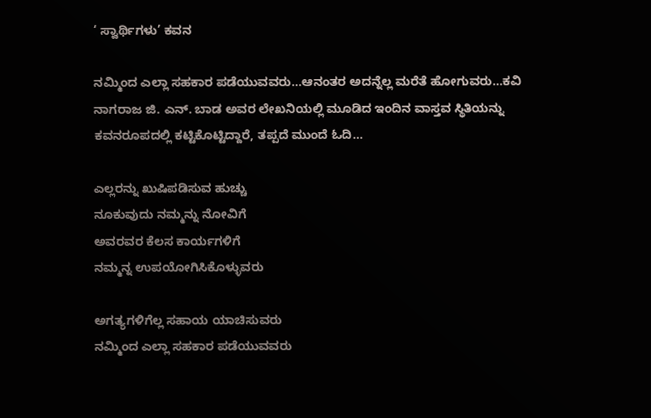‘ ಸ್ವಾರ್ಥಿಗಳು’ ಕವನ

ನಮ್ಮಿಂದ ಎಲ್ಲಾ ಸಹಕಾರ ಪಡೆಯುವವರು…ಆನಂತರ ಅದನ್ನೆಲ್ಲ ಮರೆತೆ ಹೋಗುವರು…ಕವಿ ನಾಗರಾಜ ಜಿ. ಎನ್. ಬಾಡ ಅವರ ಲೇಖನಿಯಲ್ಲಿ ಮೂಡಿದ ಇಂದಿನ ವಾಸ್ತವ ಸ್ಥಿತಿಯನ್ನು ಕವನರೂಪದಲ್ಲಿ ಕಟ್ಟಿಕೊಟ್ಟಿದ್ದಾರೆ, ತಪ್ಪದೆ ಮುಂದೆ ಓದಿ…

ಎಲ್ಲರನ್ನು ಖುಷಿಪಡಿಸುವ ಹುಚ್ಚು
ನೂಕುವುದು ನಮ್ಮನ್ನು ನೋವಿಗೆ
ಅವರವರ ಕೆಲಸ ಕಾರ್ಯಗಳಿಗೆ
ನಮ್ಮನ್ನ ಉಪಯೋಗಿಸಿಕೊಳ್ಳುವರು

ಅಗತ್ಯಗಳಿಗೆಲ್ಲ ಸಹಾಯ ಯಾಚಿಸುವರು
ನಮ್ಮಿಂದ ಎಲ್ಲಾ ಸಹಕಾರ ಪಡೆಯುವವರು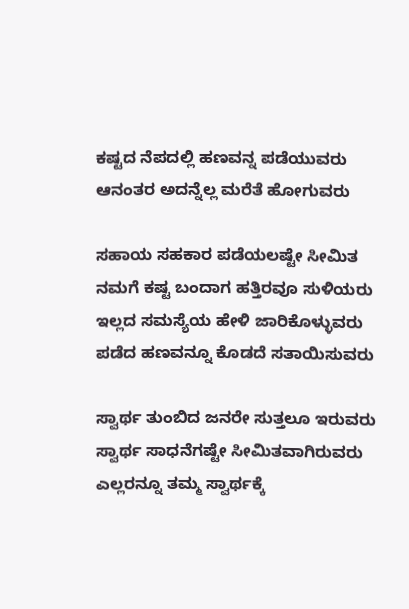ಕಷ್ಟದ ನೆಪದಲ್ಲಿ ಹಣವನ್ನ ಪಡೆಯುವರು
ಆನಂತರ ಅದನ್ನೆಲ್ಲ ಮರೆತೆ ಹೋಗುವರು

ಸಹಾಯ ಸಹಕಾರ ಪಡೆಯಲಷ್ಟೇ ಸೀಮಿತ
ನಮಗೆ ಕಷ್ಟ ಬಂದಾಗ ಹತ್ತಿರವೂ ಸುಳಿಯರು
ಇಲ್ಲದ ಸಮಸ್ಯೆಯ ಹೇಳಿ ಜಾರಿಕೊಳ್ಳುವರು
ಪಡೆದ ಹಣವನ್ನೂ ಕೊಡದೆ ಸತಾಯಿಸುವರು

ಸ್ವಾರ್ಥ ತುಂಬಿದ ಜನರೇ ಸುತ್ತಲೂ ಇರುವರು
ಸ್ವಾರ್ಥ ಸಾಧನೆಗಷ್ಟೇ ಸೀಮಿತವಾಗಿರುವರು
ಎಲ್ಲರನ್ನೂ ತಮ್ಮ ಸ್ವಾರ್ಥಕ್ಕೆ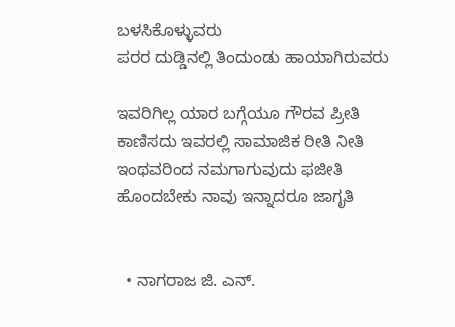ಬಳಸಿಕೊಳ್ಳುವರು
ಪರರ ದುಡ್ಡಿನಲ್ಲಿ ತಿಂದುಂಡು ಹಾಯಾಗಿರುವರು

ಇವರಿಗಿಲ್ಲ ಯಾರ ಬಗ್ಗೆಯೂ ಗೌರವ ಪ್ರೀತಿ
ಕಾಣಿಸದು ಇವರಲ್ಲಿ ಸಾಮಾಜಿಕ ರೀತಿ ನೀತಿ
ಇಂಥವರಿಂದ ನಮಗಾಗುವುದು ಫಜೀತಿ
ಹೊಂದಬೇಕು ನಾವು ಇನ್ನಾದರೂ ಜಾಗೃತಿ


  • ನಾಗರಾಜ ಜಿ. ಎನ್.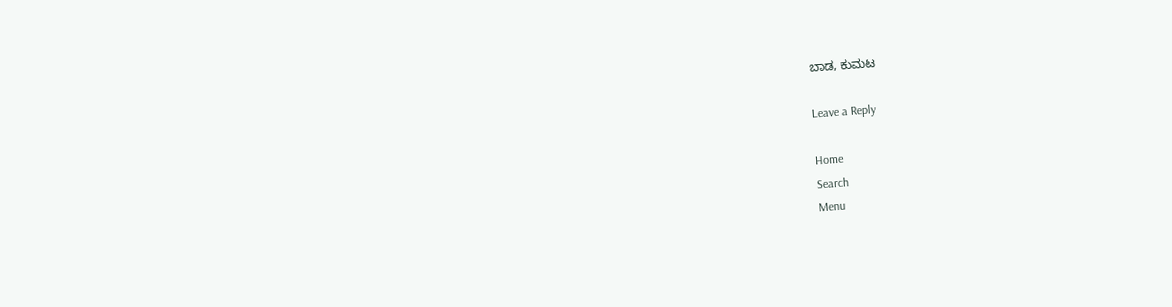ಬಾಡ, ಕುಮಟ

Leave a Reply

Home
Search
Menu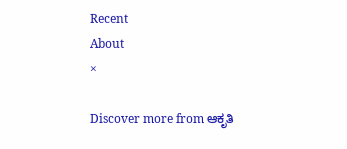Recent
About
×

Discover more from ಆಕೃತಿ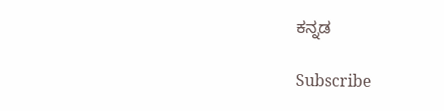ಕನ್ನಡ

Subscribe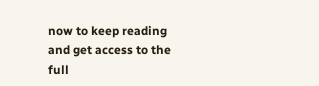now to keep reading and get access to the full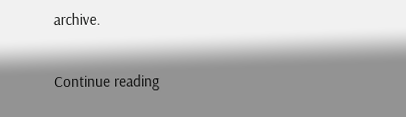archive.

Continue reading